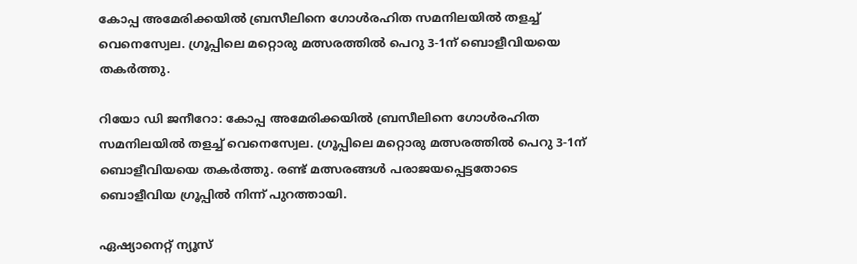കോപ്പ അമേരിക്കയില്‍ ബ്രസീലിനെ ഗോള്‍രഹിത സമനിലയില്‍ തളച്ച് വെനെസ്വേല. ഗ്രൂപ്പിലെ മറ്റൊരു മത്സരത്തില്‍ പെറു 3-1ന് ബൊളീവിയയെ തകര്‍ത്തു.

റിയോ ഡി ജനീറോ: കോപ്പ അമേരിക്കയില്‍ ബ്രസീലിനെ ഗോള്‍രഹിത സമനിലയില്‍ തളച്ച് വെനെസ്വേല. ഗ്രൂപ്പിലെ മറ്റൊരു മത്സരത്തില്‍ പെറു 3-1ന് ബൊളീവിയയെ തകര്‍ത്തു. രണ്ട് മത്സരങ്ങള്‍ പരാജയപ്പെട്ടതോടെ ബൊളീവിയ ഗ്രൂപ്പില്‍ നിന്ന് പുറത്തായി.

ഏഷ്യാനെറ്റ് ന്യൂസ്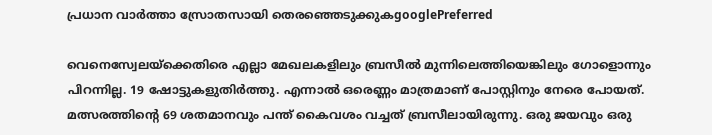പ്രധാന വാർത്താ സ്രോതസായി തെരഞ്ഞെടുക്കുകgooglePreferred

വെനെസ്വേലയ്‌ക്കെതിരെ എല്ലാ മേഖലകളിലും ബ്രസീല്‍ മുന്നിലെത്തിയെങ്കിലും ഗോളൊന്നും പിറന്നില്ല. 19 ഷോട്ടുകളുതിര്‍ത്തു. എന്നാല്‍ ഒരെണ്ണം മാത്രമാണ് പോസ്റ്റിനും നേരെ പോയത്. മത്സരത്തിന്റെ 69 ശതമാനവും പന്ത് കൈവശം വച്ചത് ബ്രസീലായിരുന്നു. ഒരു ജയവും ഒരു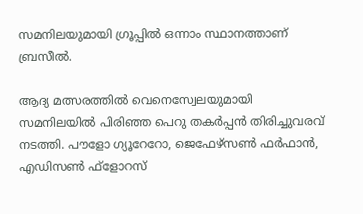സമനിലയുമായി ഗ്രൂപ്പില്‍ ഒന്നാം സ്ഥാനത്താണ് ബ്രസീല്‍.

ആദ്യ മത്സരത്തില്‍ വെനെസ്വേലയുമായി സമനിലയില്‍ പിരിഞ്ഞ പെറു തകര്‍പ്പന്‍ തിരിച്ചുവരവ് നടത്തി. പൗളോ ഗ്യൂറേറോ, ജെഫേഴ്‌സണ്‍ ഫര്‍ഫാന്‍, എഡിസണ്‍ ഫ്‌ളോറസ്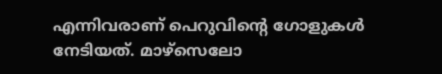എന്നിവരാണ് പെറുവിന്റെ ഗോളുകള്‍ നേടിയത്. മാഴ്‌സെലോ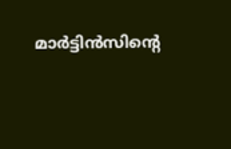മാര്‍ട്ടിന്‍സിന്റെ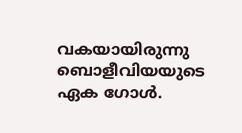വകയായിരുന്നു ബൊളീവിയയുടെ ഏക ഗോള്‍.